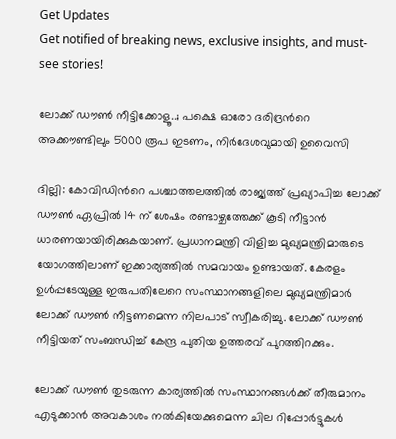Get Updates
Get notified of breaking news, exclusive insights, and must-see stories!

ലോക്ക് ഡൗണ്‍ നീട്ടിക്കോളൂ..; പക്ഷെ ഓരോ ദരിദ്രന്‍റെ അക്കൗണ്ടിലും 5000 രൂപ ഇടണം, നിര്‍ദേശവുമായി ഉവൈസി

ദില്ലി: കോവിഡിന്‍റെ പശ്ചാത്തലത്തില്‍ രാജ്യത്ത് പ്രഖ്യാപിച്ച ലോക്ക് ഡൗണ്‍ ഏപ്രില്‍ 14 ന് ശേഷം രണ്ടാഴ്ചത്തേക്ക് കൂടി നീട്ടാന്‍ ധാരണയായിരിക്കുകയാണ്. പ്രധാനമന്ത്രി വിളിച്ച മുഖ്യമന്ത്രിമാരുടെ യോഗത്തിലാണ് ഇക്കാര്യത്തില്‍ സമവായം ഉണ്ടായത്. കേരളം ഉള്‍പ്പടേയുള്ള ഇരുപതിലേറെ സംസ്ഥാനങ്ങളിലെ മുഖ്യമന്ത്രിമാര്‍ ലോക്ക് ഡൗണ്‍ നീട്ടണമെന്ന നിലപാട് സ്വീകരിച്ചു. ലോക്ക് ഡൗണ്‍ നീട്ടിയത് സംബന്ധിച്ച് കേന്ദ്ര പുതിയ ഉത്തരവ് പുറത്തിറക്കും.

ലോക്ക് ഡൗണ്‍ തുടരുന്ന കാര്യത്തില്‍ സംസ്ഥാനങ്ങള്‍ക്ക് തീരുമാനം എടുക്കാന്‍ അവകാശം നല്‍കിയേക്കുമെന്ന ചില റിപ്പോര്‍ട്ടുകള്‍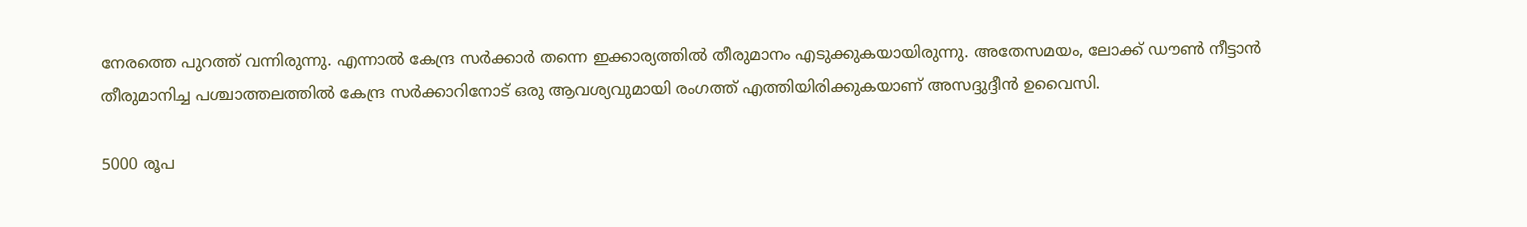നേരത്തെ പുറത്ത് വന്നിരുന്നു. എന്നാല്‍ കേന്ദ്ര സര്‍ക്കാര്‍ തന്നെ ഇക്കാര്യത്തില്‍ തീരുമാനം എടുക്കുകയായിരുന്നു. അതേസമയം, ലോക്ക് ഡൗണ്‍ നീട്ടാന്‍ തീരുമാനിച്ച പശ്ചാത്തലത്തില്‍ കേന്ദ്ര സര്‍ക്കാറിനോട് ഒരു ആവശ്യവുമായി രംഗത്ത് എത്തിയിരിക്കുകയാണ് അസദ്ദുദ്ദീന്‍ ഉവൈസി.

5000 രൂപ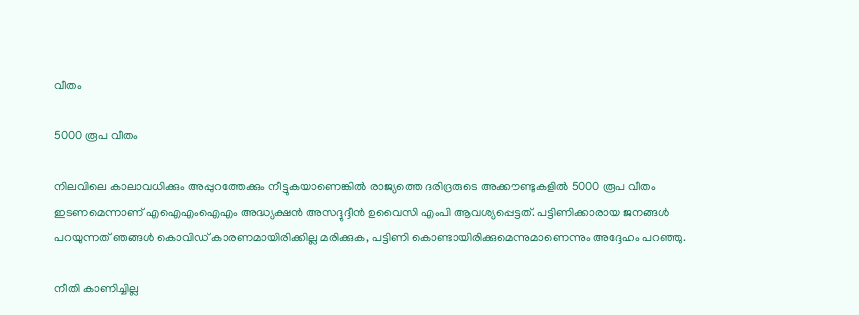വീതം

5000 രൂപ വീതം

നിലവിലെ കാലാവധിക്കും അപ്പുറത്തേക്കും നീട്ടുകയാണെങ്കില്‍ രാജ്യത്തെ ദരിദ്രരുടെ അക്കൗണ്ടുകളില്‍ 5000 രൂപ വീതം ഇടണമെന്നാണ് എഐഎംഐഎം അദ്ധ്യക്ഷന്‍ അസദ്ദുദ്ദീന്‍ ഉവൈസി എംപി ആവശ്യപ്പെട്ടത്. പട്ടിണിക്കാരായ ജനങ്ങള്‍ പറയുന്നത് ഞങ്ങള്‍ കൊവിഡ് കാരണമായിരിക്കില്ല മരിക്കുക, പട്ടിണി കൊണ്ടായിരിക്കുമെന്നുമാണെന്നും അദ്ദേഹം പറഞ്ഞു.

നീതി കാണിച്ചില്ല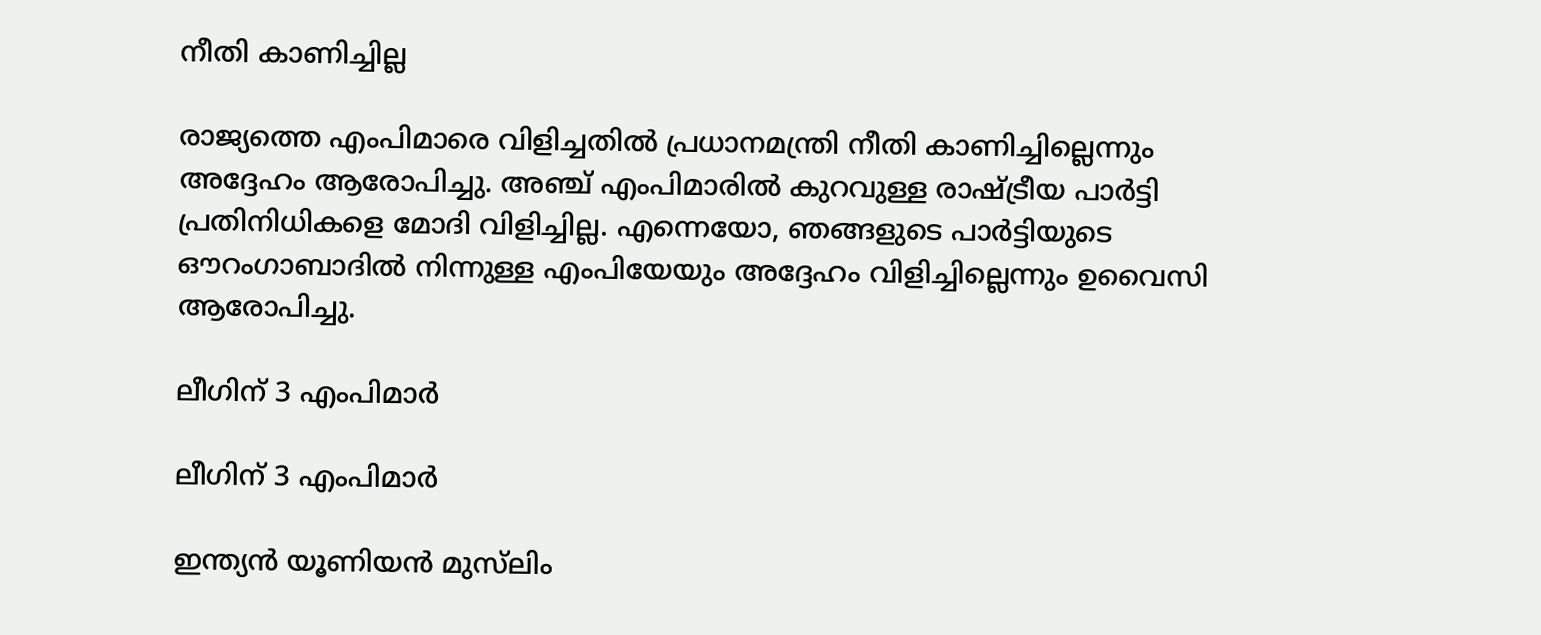നീതി കാണിച്ചില്ല

രാജ്യത്തെ എംപിമാരെ വിളിച്ചതില്‍ പ്രധാനമന്ത്രി നീതി കാണിച്ചില്ലെന്നും അദ്ദേഹം ആരോപിച്ചു. അഞ്ച് എംപിമാരില്‍ കുറവുള്ള രാഷ്ട്രീയ പാര്‍ട്ടി പ്രതിനിധികളെ മോദി വിളിച്ചില്ല. എന്നെയോ, ഞങ്ങളുടെ പാര്‍ട്ടിയുടെ ഔറംഗാബാദില്‍ നിന്നുള്ള എംപിയേയും അദ്ദേഹം വിളിച്ചില്ലെന്നും ഉവൈസി ആരോപിച്ചു.

ലീഗിന് 3 എംപിമാര്‍

ലീഗിന് 3 എംപിമാര്‍

ഇന്ത്യന്‍ യൂണിയന്‍ മുസ്‌ലിം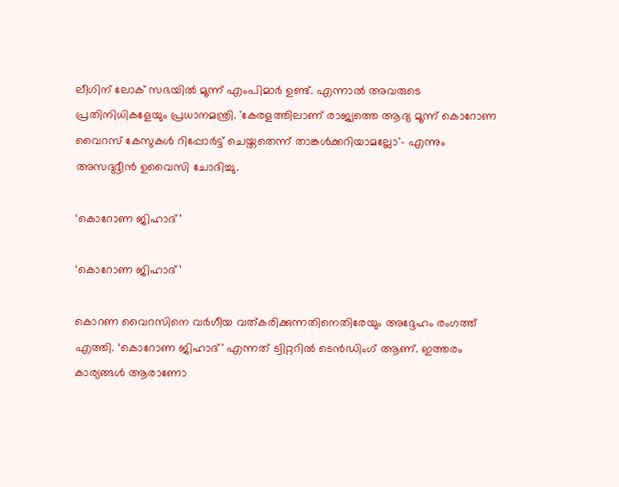ലീഗിന് ലോക് സഭയില്‍ മൂന്ന് എംപിമാര്‍ ഉണ്ട്. എന്നാല്‍ അവരുടെ പ്രതിനിധികളേയും പ്രധാനമന്ത്രി. 'കേരളത്തിലാണ് രാജ്യത്തെ ആദ്യ മൂന്ന് കൊറോണ വൈറസ് കേസുകള്‍ റിപ്പോര്‍ട്ട് ചെയ്തതെന്ന് താങ്കള്‍ക്കറിയാമല്ലോ'- എന്നും അസദുദ്ദീന്‍ ഉവൈസി ചോദിച്ചു.

‘കൊറോണ ജിഹാദ്’

‘കൊറോണ ജിഹാദ്’

കൊറണ വൈറസിനെ വര്‍ഗീയ വത്കരിക്കുന്നതിനെതിരേയും അദ്ദേഹം രംഗത്ത് എത്തി. ‘കൊറോണ ജിഹാദ്' എന്നത് ട്വിറ്ററില്‍ ടെന്‍ഡിംഗ് ആണ്. ഇത്തരം കാര്യങ്ങള്‍ ആരാണോ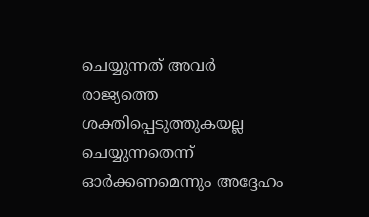ചെയ്യുന്നത് അവര്‍ രാജ്യത്തെ ശക്തിപ്പെടുത്തുകയല്ല ചെയ്യുന്നതെന്ന് ഓര്‍ക്കണമെന്നും അദ്ദേഹം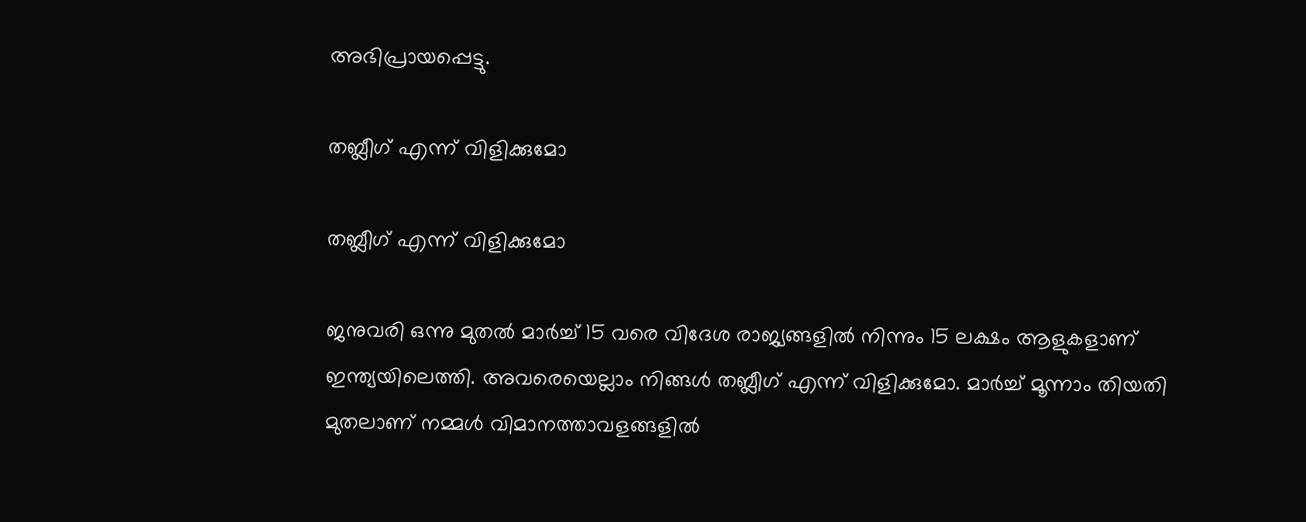അഭിപ്രായപ്പെട്ടു.

തബ്ലീഗ് എന്ന് വിളിക്കുമോ

തബ്ലീഗ് എന്ന് വിളിക്കുമോ

ജനുവരി ഒന്നു മുതല്‍ മാര്‍ച്ച് 15 വരെ വിദേശ രാജ്യങ്ങളില്‍ നിന്നും 15 ലക്ഷം ആളുകളാണ് ഇന്ത്യയിലെത്തി. അവരെയെല്ലാം നിങ്ങള്‍ തബ്ലീഗ് എന്ന് വിളിക്കുമോ. മാര്‍ച്ച് മൂന്നാം തിയതി മുതലാണ് നമ്മള്‍ വിമാനത്താവളങ്ങളില്‍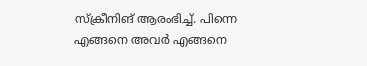സ്ക്രീനിങ് ആരംഭിച്ച്. പിന്നെ എങ്ങനെ അവര്‍ എങ്ങനെ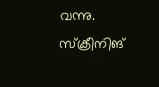വന്നു. സ്ക്രീനിങ്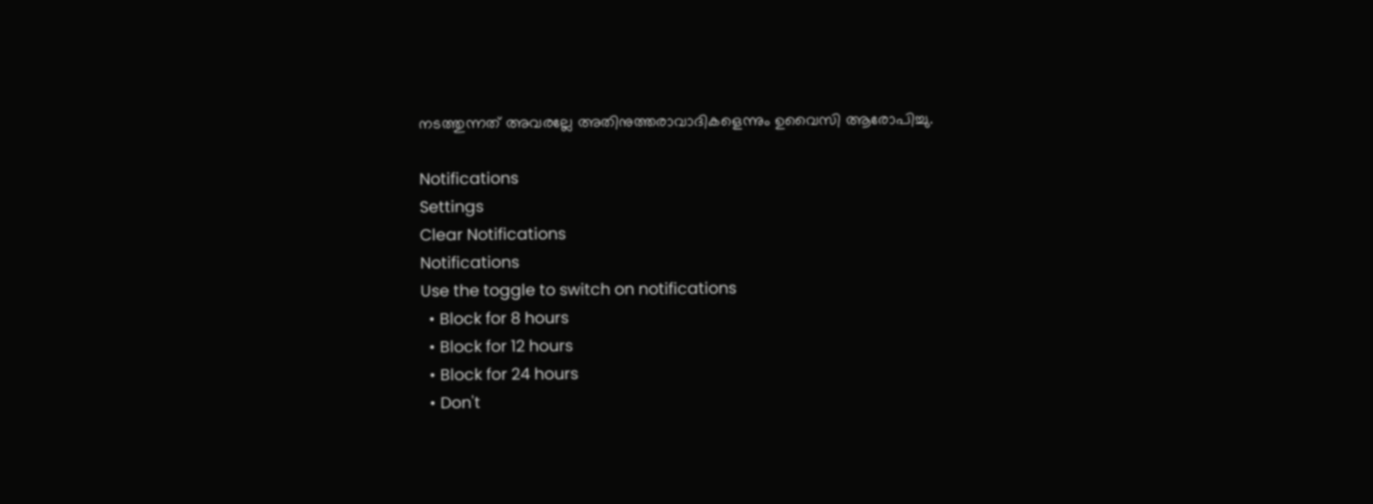നടത്തുന്നത് അവരല്ലേ അതിനുത്തരാവാദികളെന്നും ഉവൈസി ആരോപിച്ചു.

Notifications
Settings
Clear Notifications
Notifications
Use the toggle to switch on notifications
  • Block for 8 hours
  • Block for 12 hours
  • Block for 24 hours
  • Don't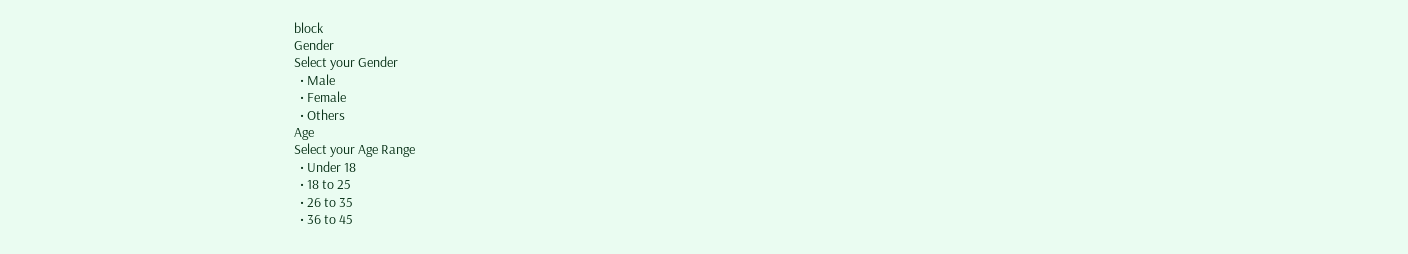block
Gender
Select your Gender
  • Male
  • Female
  • Others
Age
Select your Age Range
  • Under 18
  • 18 to 25
  • 26 to 35
  • 36 to 45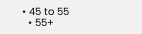• 45 to 55
  • 55+